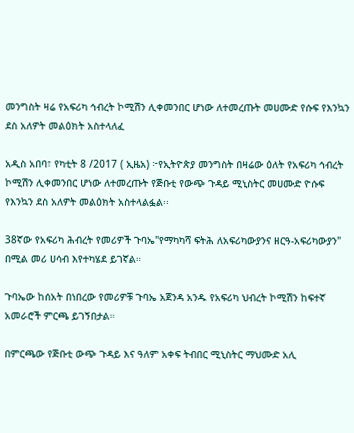መንግስት ዛሬ የአፍሪካ ኅብረት ኮሚሽን ሊቀመንበር ሆነው ለተመረጡት መሀሙድ የሱፍ የእንኳን ደስ አለዎት መልዕክት አስተላለፈ

አዲስ አበባ፣ የካቲት 8 /2017 ( ኢዜአ) ፦የኢትዮጵያ መንግስት በዛሬው ዕለት የአፍሪካ ኅብረት ኮሚሽን ሊቀመንበር ሆነው ለተመረጡት የጅቡቲ የውጭ ጉዳይ ሚኒስትር መሀሙድ ዮሱፍ የእንኳን ደስ አለዎት መልዕክት አስተላልፏል፡፡

38ኛው የአፍሪካ ሕብረት የመሪዎች ጉባኤ"የማካካሻ ፍትሕ ለአፍሪካውያንና ዘርዓ-አፍሪካውያን" በሚል መሪ ሀሳብ እየተካሄደ ይገኛል።

ጉባኤው ከሰአት በነበረው የመሪዎቹ ጉባኤ አጀንዳ አንዱ የአፍሪካ ህብረት ኮሚሽን ከፍተኛ አመራሮች ምርጫ ይገኝበታል።

በምርጫው የጅቡቲ ውጭ ጉዳይ እና ዓለም አቀፍ ትብበር ሚኒስትር ማህሙድ አሊ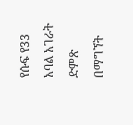የሱፍ የ33 አባል አገራት ድምጽ በማግኘት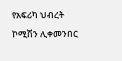የአፍሪካ ህብረት ኮሚሽን ሊቀመንበር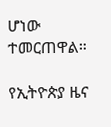ሆነው ተመርጠዋል።

የኢትዮጵያ ዜና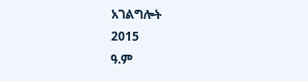አገልግሎት
2015
ዓ.ም